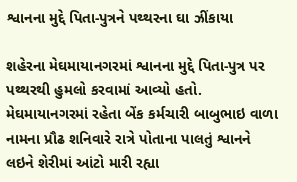શ્વાનના મુદ્દે પિતા-પુત્રને પથ્થરના ઘા ઝીંકાયા

શહેરના મેઘમાયાનગરમાં શ્વાનના મુદ્દે પિતા-પુત્ર પર પથ્થરથી હુમલો કરવામાં આવ્યો હતો. મેઘમાયાનગરમાં રહેતા બેંક કર્મચારી બાબુભાઇ વાળા નામના પ્રૌઢ શનિવારે રાત્રે પોતાના પાલતું શ્વાનને લઇને શેરીમાં આંટો મારી રહ્યા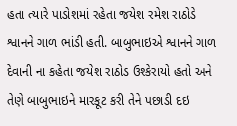હતા ત્યારે પાડોશમાં રહેતા જયેશ રમેશ રાઠોડે શ્વાનને ગાળ ભાંડી હતી. બાબુભાઇએ શ્વાનને ગાળ દેવાની ના કહેતા જયેશ રાઠોડ ઉશ્કેરાયો હતો અને તેણે બાબુભાઇને મારકૂટ કરી તેને પછાડી દઇ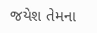જયેશ તેમના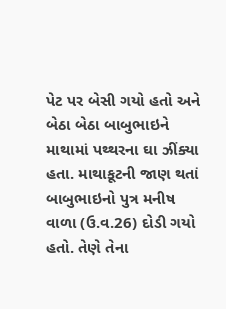પેટ પર બેસી ગયો હતો અને બેઠા બેઠા બાબુભાઇને માથામાં પથ્થરના ઘા ઝીંક્યા હતા. માથાકૂટની જાણ થતાં બાબુભાઇનો પુત્ર મનીષ વાળા (ઉ.વ.26) દોડી ગયો હતો. તેણે તેના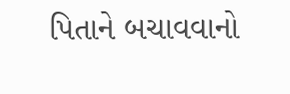પિતાને બચાવવાનો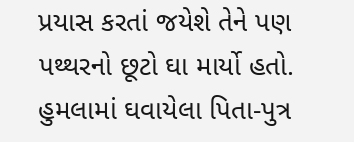પ્રયાસ કરતાં જયેશે તેને પણ પથ્થરનો છૂટો ઘા માર્યો હતો. હુમલામાં ઘવાયેલા પિતા-પુત્ર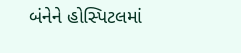બંનેને હોસ્પિટલમાં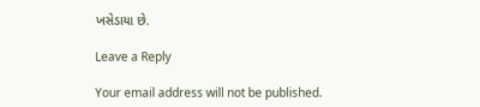ખસેડાયા છે.

Leave a Reply

Your email address will not be published.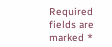Required fields are marked *